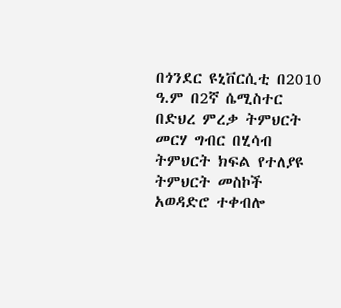በጎንደር ዩኒቨርሲቲ በ2010 ዓ.ም በ2ኛ ሴሚስተር በድህረ ምረቃ ትምህርት መርሃ ግብር በሂሳብ ትምህርት ክፍል የተለያዩ ትምህርት መስኮች አወዳድሮ ተቀብሎ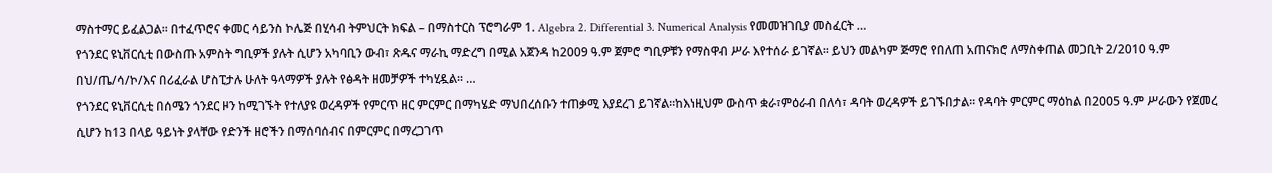ማስተማር ይፈልጋል፡፡ በተፈጥሮና ቀመር ሳይንስ ኮሌጅ በሂሳብ ትምህርት ክፍል – በማስተርስ ፕሮግራም 1. Algebra 2. Differential 3. Numerical Analysis የመመዝገቢያ መስፈርት …
የጎንደር ዩኒቨርሲቲ በውስጡ አምስት ግቢዎች ያሉት ሲሆን አካባቢን ውብ፣ ጽዱና ማራኪ ማድረግ በሚል አጀንዳ ከ2009 ዓ.ም ጀምሮ ግቢዎቹን የማስዋብ ሥራ እየተሰራ ይገኛል፡፡ ይህን መልካም ጅማሮ የበለጠ አጠናክሮ ለማስቀጠል መጋቢት 2/2010 ዓ.ም በህ/ጤ/ሳ/ኮ/እና በሪፈራል ሆስፒታሉ ሁለት ዓላማዎች ያሉት የፅዳት ዘመቻዎች ተካሂዷል፡፡ …
የጎንደር ዩኒቨርሲቲ በሰሜን ጎንደር ዞን ከሚገኙት የተለያዩ ወረዳዎች የምርጥ ዘር ምርምር በማካሄድ ማህበረሰቡን ተጠቃሚ እያደረገ ይገኛል፡፡ከእነዚህም ውስጥ ቋራ፣ምዕራብ በለሳ፣ ዳባት ወረዳዎች ይገኙበታል፡፡ የዳባት ምርምር ማዕከል በ2005 ዓ.ም ሥራውን የጀመረ ሲሆን ከ13 በላይ ዓይነት ያላቸው የድንች ዘሮችን በማሰባሰብና በምርምር በማረጋገጥ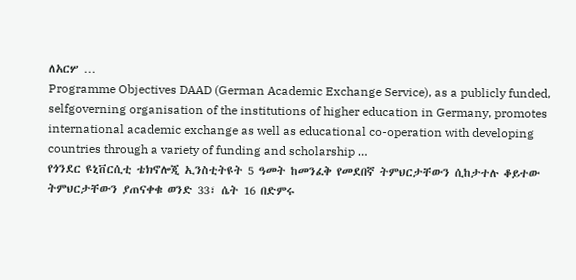ለአርሦ …
Programme Objectives DAAD (German Academic Exchange Service), as a publicly funded, selfgoverning organisation of the institutions of higher education in Germany, promotes international academic exchange as well as educational co-operation with developing countries through a variety of funding and scholarship …
የጎንደር ዩኒቨርሲቲ ቴክኖሎጂ ኢንስቲትዩት 5 ዓመት ከመንፈቅ የመደበኛ ትምህርታቸውን ሲከታተሉ ቆይተው ትምህርታቸውን ያጠናቀቁ ወንድ 33፣ ሴት 16 በድምሩ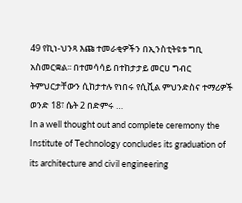49 የኪነ-ህንጻ እጩ ተመራቂዎችን በኢንስቲትዩቱ ግቢ አስመርቋል፡፡ በተመሳሳይ በተከታታይ መርሀ ግብር ትምህርታቸውን ሲከታተሉ የነበሩ የሲቪል ምህንድስና ተማሪዎች ወንድ 18፣ ሴት 2 በድምሩ …
In a well thought out and complete ceremony the Institute of Technology concludes its graduation of its architecture and civil engineering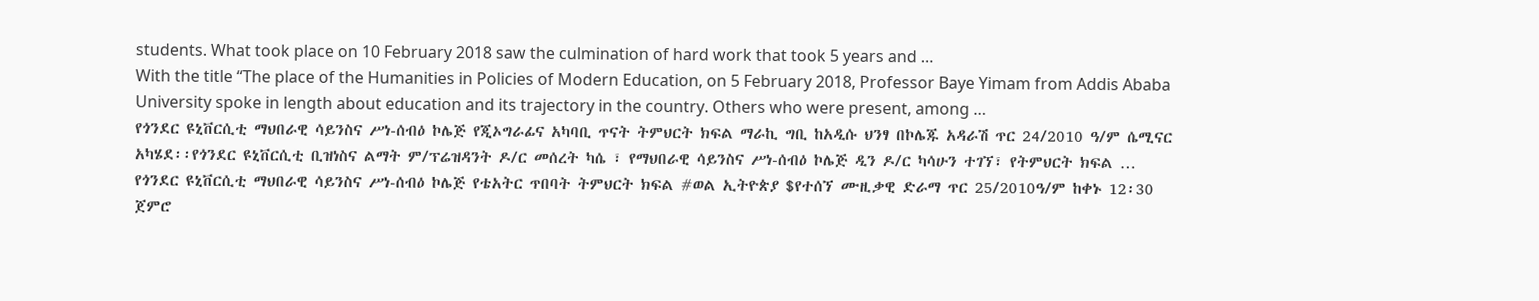students. What took place on 10 February 2018 saw the culmination of hard work that took 5 years and …
With the title “The place of the Humanities in Policies of Modern Education, on 5 February 2018, Professor Baye Yimam from Addis Ababa University spoke in length about education and its trajectory in the country. Others who were present, among …
የጎንደር ዩኒቨርሲቲ ማህበራዊ ሳይንስና ሥነ-ሰብዕ ኮሌጅ የጂኦግራፊና አካባቢ ጥናት ትምህርት ክፍል ማራኪ ግቢ ከአዲሱ ህንፃ በኮሌጁ አዳራሽ ጥር 24/2010 ዓ/ም ሴሚናር አካሄደ፡፡የጎንደር ዩኒቨርሲቲ ቢዝነስና ልማት ም/ፕሬዝዳንት ዶ/ር መሰረት ካሴ ፣ የማህበራዊ ሳይንስና ሥነ-ሰብዕ ኮሌጅ ዲን ዶ/ር ካሳሁን ተገኘ፣ የትምህርት ክፍል …
የጎንደር ዩኒቨርሲቲ ማህበራዊ ሳይንስና ሥነ-ሰብዕ ኮሌጅ የቴአትር ጥበባት ትምህርት ክፍል #ወል ኢትዮጵያ $የተሰኘ ሙዚቃዊ ድራማ ጥር 25/2010ዓ/ም ከቀኑ 12፡30 ጀምሮ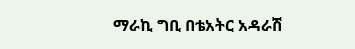ማራኪ ግቢ በቴአትር አዳራሽ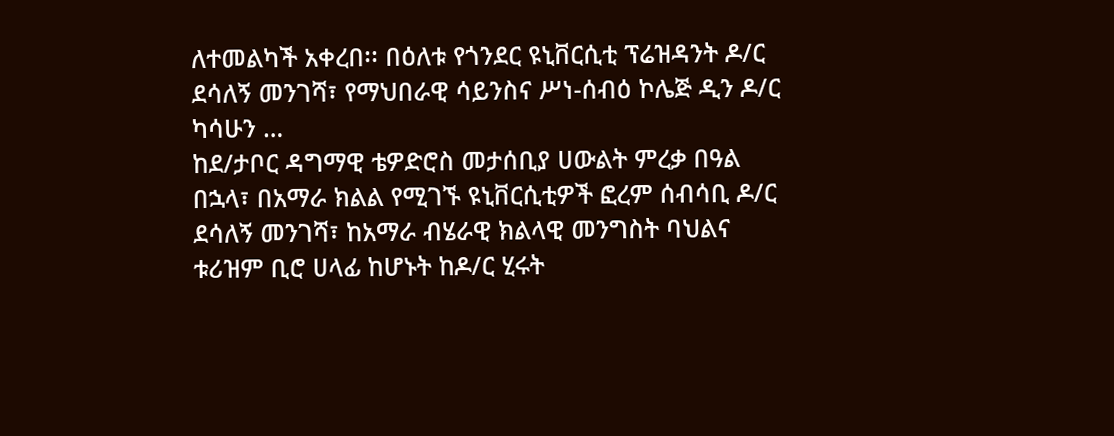ለተመልካች አቀረበ፡፡ በዕለቱ የጎንደር ዩኒቨርሲቲ ፕሬዝዳንት ዶ/ር ደሳለኝ መንገሻ፣ የማህበራዊ ሳይንስና ሥነ-ሰብዕ ኮሌጅ ዲን ዶ/ር ካሳሁን …
ከደ/ታቦር ዳግማዊ ቴዎድሮስ መታሰቢያ ሀውልት ምረቃ በዓል በኋላ፣ በአማራ ክልል የሚገኙ ዩኒቨርሲቲዎች ፎረም ሰብሳቢ ዶ/ር ደሳለኝ መንገሻ፣ ከአማራ ብሄራዊ ክልላዊ መንግስት ባህልና ቱሪዝም ቢሮ ሀላፊ ከሆኑት ከዶ/ር ሂሩት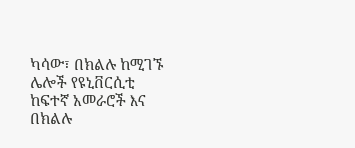ካሳው፣ በክልሉ ከሚገኙ ሌሎች የዩኒቨርሲቲ ከፍተኛ አመራሮች እና በክልሉ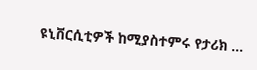ዩኒቨርሲቲዎች ከሚያስተምሩ የታሪክ …